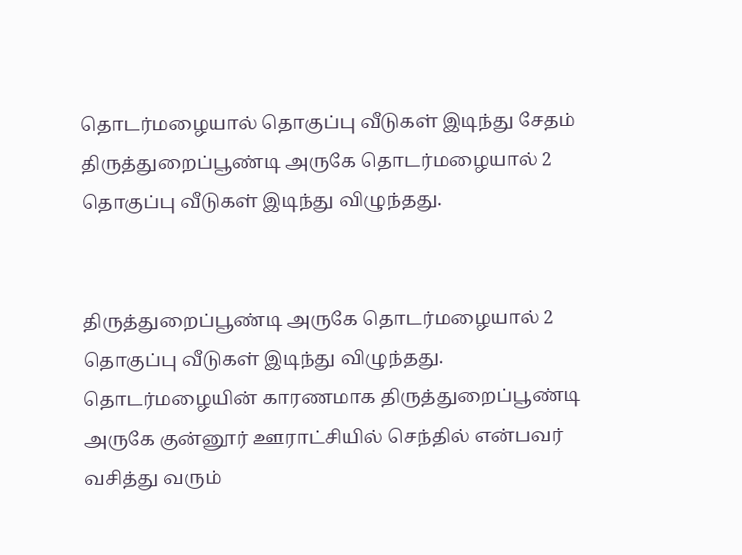தொடர்மழையால் தொகுப்பு வீடுகள் இடிந்து சேதம்
திருத்துறைப்பூண்டி அருகே தொடர்மழையால் 2 தொகுப்பு வீடுகள் இடிந்து விழுந்தது.


திருத்துறைப்பூண்டி அருகே தொடர்மழையால் 2 தொகுப்பு வீடுகள் இடிந்து விழுந்தது.
தொடர்மழையின் காரணமாக திருத்துறைப்பூண்டி அருகே குன்னூர் ஊராட்சியில் செந்தில் என்பவர் வசித்து வரும்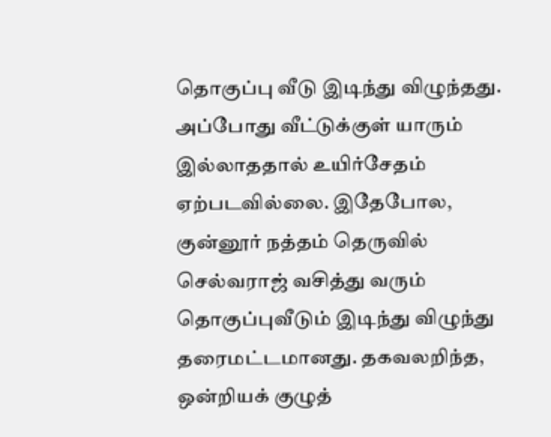தொகுப்பு வீடு இடிந்து விழுந்தது. அப்போது வீட்டுக்குள் யாரும் இல்லாததால் உயிர்சேதம் ஏற்படவில்லை. இதேபோல, குன்னூர் நத்தம் தெருவில் செல்வராஜ் வசித்து வரும் தொகுப்புவீடும் இடிந்து விழுந்து தரைமட்டமானது. தகவலறிந்த, ஒன்றியக் குழுத்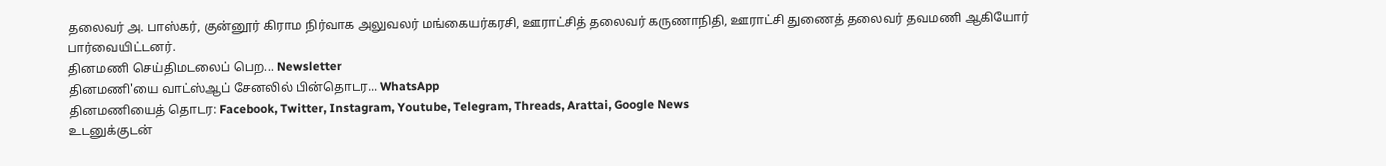தலைவர் அ. பாஸ்கர், குன்னூர் கிராம நிர்வாக அலுவலர் மங்கையர்கரசி, ஊராட்சித் தலைவர் கருணாநிதி, ஊராட்சி துணைத் தலைவர் தவமணி ஆகியோர் பார்வையிட்டனர்.
தினமணி செய்திமடலைப் பெற... Newsletter
தினமணி'யை வாட்ஸ்ஆப் சேனலில் பின்தொடர... WhatsApp
தினமணியைத் தொடர: Facebook, Twitter, Instagram, Youtube, Telegram, Threads, Arattai, Google News
உடனுக்குடன்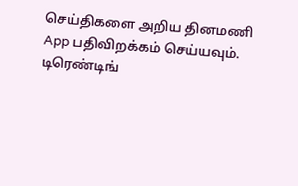செய்திகளை அறிய தினமணி App பதிவிறக்கம் செய்யவும்.
டிரெண்டிங்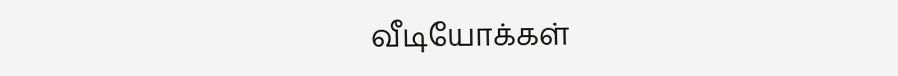வீடியோக்கள்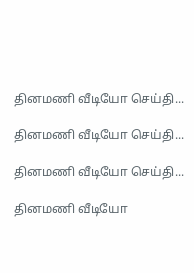தினமணி வீடியோ செய்தி...

தினமணி வீடியோ செய்தி...

தினமணி வீடியோ செய்தி...

தினமணி வீடியோ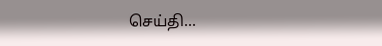செய்தி...